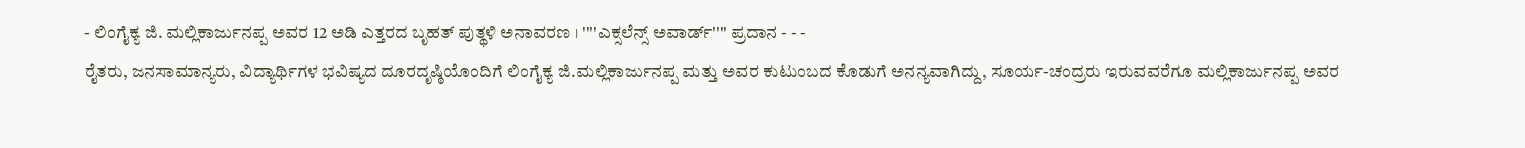- ಲಿಂಗೈಕ್ಯ ಜಿ. ಮಲ್ಲಿಕಾರ್ಜುನಪ್ಪ ಅವರ 12 ಅಡಿ ಎತ್ತರದ ಬೃಹತ್ ಪುತ್ಥಳಿ ಅನಾವರಣ । ''''ಎಕ್ಸಲೆನ್ಸ್ ಅವಾರ್ಡ್'''' ಪ್ರದಾನ - - -
ರೈತರು, ಜನಸಾಮಾನ್ಯರು, ವಿದ್ಯಾರ್ಥಿಗಳ ಭವಿಷ್ಯದ ದೂರದೃಷ್ಠಿಯೊಂದಿಗೆ ಲಿಂಗೈಕ್ಯ ಜಿ.ಮಲ್ಲಿಕಾರ್ಜುನಪ್ಪ ಮತ್ತು ಅವರ ಕುಟುಂಬದ ಕೊಡುಗೆ ಅನನ್ಯವಾಗಿದ್ದು, ಸೂರ್ಯ-ಚಂದ್ರರು ಇರುವವರೆಗೂ ಮಲ್ಲಿಕಾರ್ಜುನಪ್ಪ ಅವರ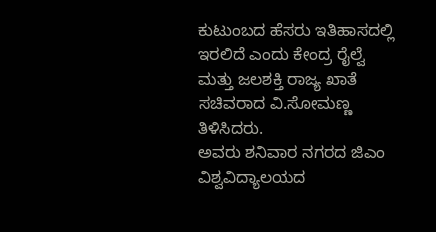ಕುಟುಂಬದ ಹೆಸರು ಇತಿಹಾಸದಲ್ಲಿ ಇರಲಿದೆ ಎಂದು ಕೇಂದ್ರ ರೈಲ್ವೆ ಮತ್ತು ಜಲಶಕ್ತಿ ರಾಜ್ಯ ಖಾತೆ ಸಚಿವರಾದ ವಿ.ಸೋಮಣ್ಣ ತಿಳಿಸಿದರು.
ಅವರು ಶನಿವಾರ ನಗರದ ಜಿಎಂ ವಿಶ್ವವಿದ್ಯಾಲಯದ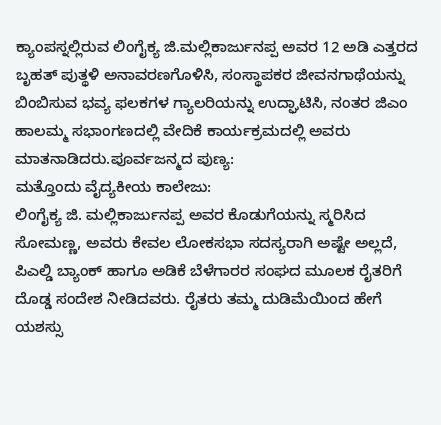ಕ್ಯಾಂಪಸ್ನಲ್ಲಿರುವ ಲಿಂಗೈಕ್ಯ ಜಿ.ಮಲ್ಲಿಕಾರ್ಜುನಪ್ಪ ಅವರ 12 ಅಡಿ ಎತ್ತರದ ಬೃಹತ್ ಪುತ್ಥಳಿ ಅನಾವರಣಗೊಳಿಸಿ, ಸಂಸ್ಥಾಪಕರ ಜೀವನಗಾಥೆಯನ್ನು ಬಿಂಬಿಸುವ ಭವ್ಯ ಫಲಕಗಳ ಗ್ಯಾಲರಿಯನ್ನು ಉದ್ಘಾಟಿಸಿ, ನಂತರ ಜಿಎಂ ಹಾಲಮ್ಮ ಸಭಾಂಗಣದಲ್ಲಿ ವೇದಿಕೆ ಕಾರ್ಯಕ್ರಮದಲ್ಲಿ ಅವರು ಮಾತನಾಡಿದರು.ಪೂರ್ವಜನ್ಮದ ಪುಣ್ಯ:
ಮತ್ತೊಂದು ವೈದ್ಯಕೀಯ ಕಾಲೇಜು:
ಲಿಂಗೈಕ್ಯ ಜಿ. ಮಲ್ಲಿಕಾರ್ಜುನಪ್ಪ ಅವರ ಕೊಡುಗೆಯನ್ನು ಸ್ಮರಿಸಿದ ಸೋಮಣ್ಣ, ಅವರು ಕೇವಲ ಲೋಕಸಭಾ ಸದಸ್ಯರಾಗಿ ಅಷ್ಟೇ ಅಲ್ಲದೆ, ಪಿಎಲ್ಡಿ ಬ್ಯಾಂಕ್ ಹಾಗೂ ಅಡಿಕೆ ಬೆಳೆಗಾರರ ಸಂಘದ ಮೂಲಕ ರೈತರಿಗೆ ದೊಡ್ಡ ಸಂದೇಶ ನೀಡಿದವರು. ರೈತರು ತಮ್ಮ ದುಡಿಮೆಯಿಂದ ಹೇಗೆ ಯಶಸ್ಸು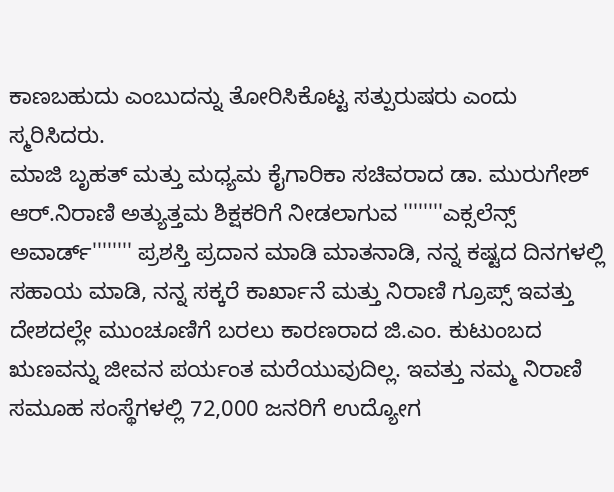ಕಾಣಬಹುದು ಎಂಬುದನ್ನು ತೋರಿಸಿಕೊಟ್ಟ ಸತ್ಪುರುಷರು ಎಂದು ಸ್ಮರಿಸಿದರು.
ಮಾಜಿ ಬೃಹತ್ ಮತ್ತು ಮಧ್ಯಮ ಕೈಗಾರಿಕಾ ಸಚಿವರಾದ ಡಾ. ಮುರುಗೇಶ್ ಆರ್.ನಿರಾಣಿ ಅತ್ಯುತ್ತಮ ಶಿಕ್ಷಕರಿಗೆ ನೀಡಲಾಗುವ ''''''''ಎಕ್ಸಲೆನ್ಸ್ ಅವಾರ್ಡ್'''''''' ಪ್ರಶಸ್ತಿ ಪ್ರದಾನ ಮಾಡಿ ಮಾತನಾಡಿ, ನನ್ನ ಕಷ್ಟದ ದಿನಗಳಲ್ಲಿ ಸಹಾಯ ಮಾಡಿ, ನನ್ನ ಸಕ್ಕರೆ ಕಾರ್ಖಾನೆ ಮತ್ತು ನಿರಾಣಿ ಗ್ರೂಪ್ಸ್ ಇವತ್ತು ದೇಶದಲ್ಲೇ ಮುಂಚೂಣಿಗೆ ಬರಲು ಕಾರಣರಾದ ಜಿ.ಎಂ. ಕುಟುಂಬದ ಋಣವನ್ನು ಜೀವನ ಪರ್ಯಂತ ಮರೆಯುವುದಿಲ್ಲ. ಇವತ್ತು ನಮ್ಮ ನಿರಾಣಿ ಸಮೂಹ ಸಂಸ್ಥೆಗಳಲ್ಲಿ 72,000 ಜನರಿಗೆ ಉದ್ಯೋಗ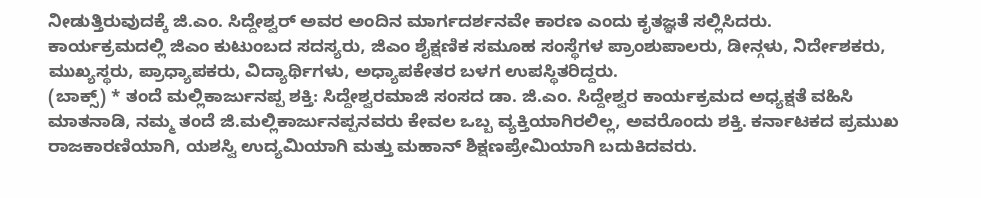ನೀಡುತ್ತಿರುವುದಕ್ಕೆ ಜಿ.ಎಂ. ಸಿದ್ದೇಶ್ವರ್ ಅವರ ಅಂದಿನ ಮಾರ್ಗದರ್ಶನವೇ ಕಾರಣ ಎಂದು ಕೃತಜ್ಞತೆ ಸಲ್ಲಿಸಿದರು.
ಕಾರ್ಯಕ್ರಮದಲ್ಲಿ ಜಿಎಂ ಕುಟುಂಬದ ಸದಸ್ಯರು, ಜಿಎಂ ಶೈಕ್ಷಣಿಕ ಸಮೂಹ ಸಂಸ್ಥೆಗಳ ಪ್ರಾಂಶುಪಾಲರು, ಡೀನ್ಗಳು, ನಿರ್ದೇಶಕರು, ಮುಖ್ಯಸ್ಥರು, ಪ್ರಾಧ್ಯಾಪಕರು, ವಿದ್ಯಾರ್ಥಿಗಳು, ಅಧ್ಯಾಪಕೇತರ ಬಳಗ ಉಪಸ್ಥಿತರಿದ್ದರು.
(ಬಾಕ್ಸ್) * ತಂದೆ ಮಲ್ಲಿಕಾರ್ಜುನಪ್ಪ ಶಕ್ತಿ: ಸಿದ್ದೇಶ್ವರಮಾಜಿ ಸಂಸದ ಡಾ. ಜಿ.ಎಂ. ಸಿದ್ದೇಶ್ವರ ಕಾರ್ಯಕ್ರಮದ ಅಧ್ಯಕ್ಷತೆ ವಹಿಸಿ ಮಾತನಾಡಿ, ನಮ್ಮ ತಂದೆ ಜಿ.ಮಲ್ಲಿಕಾರ್ಜುನಪ್ಪನವರು ಕೇವಲ ಒಬ್ಬ ವ್ಯಕ್ತಿಯಾಗಿರಲಿಲ್ಲ, ಅವರೊಂದು ಶಕ್ತಿ. ಕರ್ನಾಟಕದ ಪ್ರಮುಖ ರಾಜಕಾರಣಿಯಾಗಿ, ಯಶಸ್ವಿ ಉದ್ಯಮಿಯಾಗಿ ಮತ್ತು ಮಹಾನ್ ಶಿಕ್ಷಣಪ್ರೇಮಿಯಾಗಿ ಬದುಕಿದವರು.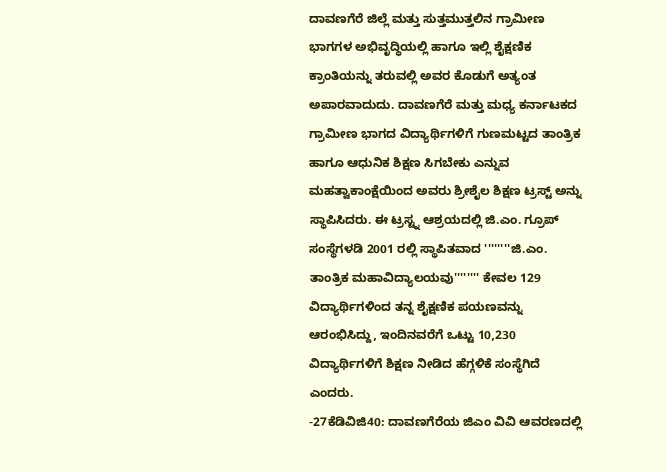ದಾವಣಗೆರೆ ಜಿಲ್ಲೆ ಮತ್ತು ಸುತ್ತಮುತ್ತಲಿನ ಗ್ರಾಮೀಣ ಭಾಗಗಳ ಅಭಿವೃದ್ಧಿಯಲ್ಲಿ ಹಾಗೂ ಇಲ್ಲಿ ಶೈಕ್ಷಣಿಕ ಕ್ರಾಂತಿಯನ್ನು ತರುವಲ್ಲಿ ಅವರ ಕೊಡುಗೆ ಅತ್ಯಂತ ಅಪಾರವಾದುದು. ದಾವಣಗೆರೆ ಮತ್ತು ಮಧ್ಯ ಕರ್ನಾಟಕದ ಗ್ರಾಮೀಣ ಭಾಗದ ವಿದ್ಯಾರ್ಥಿಗಳಿಗೆ ಗುಣಮಟ್ಟದ ತಾಂತ್ರಿಕ ಹಾಗೂ ಆಧುನಿಕ ಶಿಕ್ಷಣ ಸಿಗಬೇಕು ಎನ್ನುವ ಮಹತ್ವಾಕಾಂಕ್ಷೆಯಿಂದ ಅವರು ಶ್ರೀಶೈಲ ಶಿಕ್ಷಣ ಟ್ರಸ್ಟ್ ಅನ್ನು ಸ್ಥಾಪಿಸಿದರು. ಈ ಟ್ರಸ್ಟ್ನ ಆಶ್ರಯದಲ್ಲಿ ಜಿ.ಎಂ. ಗ್ರೂಪ್ ಸಂಸ್ಥೆಗಳಡಿ 2001 ರಲ್ಲಿ ಸ್ಥಾಪಿತವಾದ ''''''''ಜಿ.ಎಂ. ತಾಂತ್ರಿಕ ಮಹಾವಿದ್ಯಾಲಯವು'''''''' ಕೇವಲ 129 ವಿದ್ಯಾರ್ಥಿಗಳಿಂದ ತನ್ನ ಶೈಕ್ಷಣಿಕ ಪಯಣವನ್ನು ಆರಂಭಿಸಿದ್ದು, ಇಂದಿನವರೆಗೆ ಒಟ್ಟು 10,230 ವಿದ್ಯಾರ್ಥಿಗಳಿಗೆ ಶಿಕ್ಷಣ ನೀಡಿದ ಹೆಗ್ಗಳಿಕೆ ಸಂಸ್ಥೆಗಿದೆ ಎಂದರು.
-27ಕೆಡಿವಿಜಿ40: ದಾವಣಗೆರೆಯ ಜಿಎಂ ವಿವಿ ಆವರಣದಲ್ಲಿ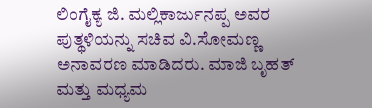ಲಿಂಗೈಕ್ಯ ಜಿ. ಮಲ್ಲಿಕಾರ್ಜುನಪ್ಪ ಅವರ ಪುತ್ಥಳಿಯನ್ನು ಸಚಿವ ವಿ.ಸೋಮಣ್ಣ ಅನಾವರಣ ಮಾಡಿದರು. ಮಾಜಿ ಬೃಹತ್ ಮತ್ತು ಮಧ್ಯಮ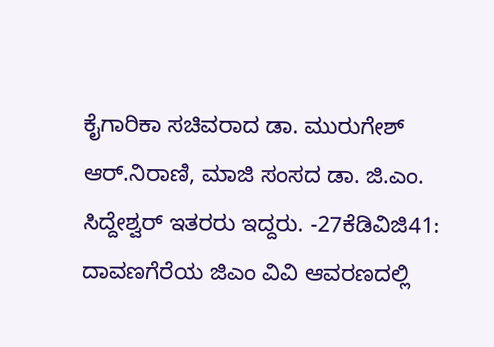ಕೈಗಾರಿಕಾ ಸಚಿವರಾದ ಡಾ. ಮುರುಗೇಶ್ ಆರ್.ನಿರಾಣಿ, ಮಾಜಿ ಸಂಸದ ಡಾ. ಜಿ.ಎಂ. ಸಿದ್ದೇಶ್ವರ್ ಇತರರು ಇದ್ದರು. -27ಕೆಡಿವಿಜಿ41: ದಾವಣಗೆರೆಯ ಜಿಎಂ ವಿವಿ ಆವರಣದಲ್ಲಿ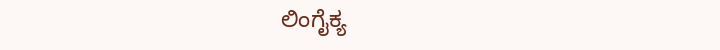ಲಿಂಗೈಕ್ಯ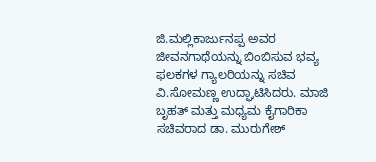ಜಿ.ಮಲ್ಲಿಕಾರ್ಜುನಪ್ಪ ಅವರ ಜೀವನಗಾಥೆಯನ್ನು ಬಿಂಬಿಸುವ ಭವ್ಯ ಫಲಕಗಳ ಗ್ಯಾಲರಿಯನ್ನು ಸಚಿವ ವಿ.ಸೋಮಣ್ಣ ಉದ್ಘಾಟಿಸಿದರು. ಮಾಜಿ ಬೃಹತ್ ಮತ್ತು ಮಧ್ಯಮ ಕೈಗಾರಿಕಾ ಸಚಿವರಾದ ಡಾ. ಮುರುಗೇಶ್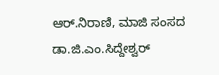ಆರ್.ನಿರಾಣಿ, ಮಾಜಿ ಸಂಸದ ಡಾ.ಜಿ.ಎಂ.ಸಿದ್ದೇಶ್ವರ್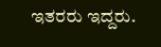ಇತರರು ಇದ್ದರು.